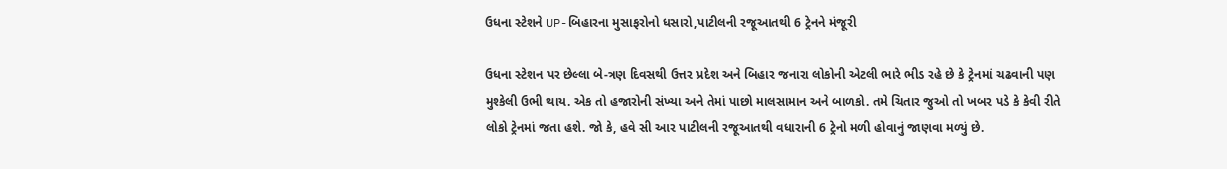ઉધના સ્ટેશને UP-બિહારના મુસાફરોનો ધસારો,પાટીલની રજૂઆતથી 6 ટ્રેનને મંજૂરી

ઉધના સ્ટેશન પર છેલ્લા બે-ત્રણ દિવસથી ઉત્તર પ્રદેશ અને બિહાર જનારા લોકોની એટલી ભારે ભીડ રહે છે કે ટ્રેનમાં ચઢવાની પણ મુશ્કેલી ઉભી થાય. એક તો હજારોની સંખ્યા અને તેમાં પાછો માલસામાન અને બાળકો. તમે ચિતાર જુઓ તો ખબર પડે કે કેવી રીતે લોકો ટ્રેનમાં જતા હશે. જો કે, હવે સી આર પાટીલની રજૂઆતથી વધારાની 6 ટ્રેનો મળી હોવાનું જાણવા મળ્યું છે.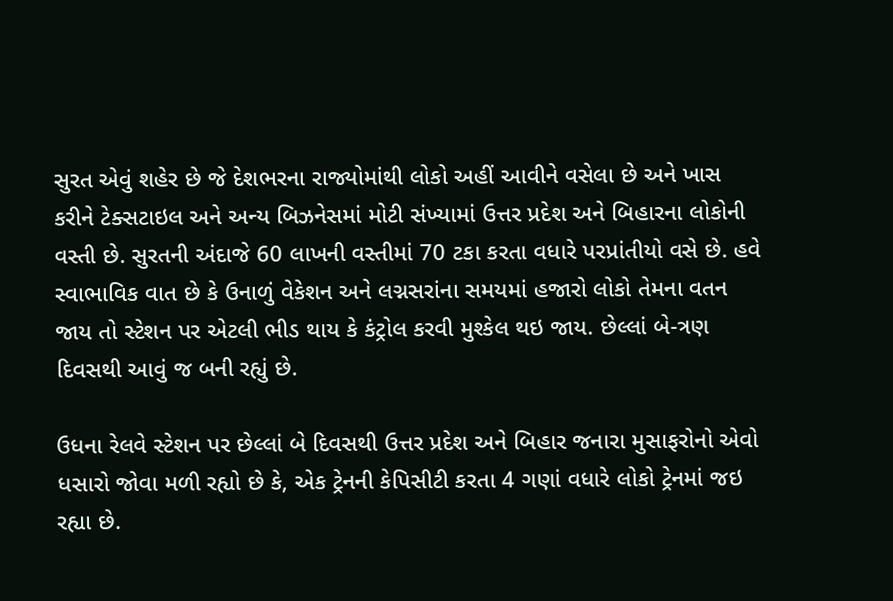સુરત એવું શહેર છે જે દેશભરના રાજ્યોમાંથી લોકો અહીં આવીને વસેલા છે અને ખાસ કરીને ટેક્સટાઇલ અને અન્ય બિઝનેસમાં મોટી સંખ્યામાં ઉત્તર પ્રદેશ અને બિહારના લોકોની વસ્તી છે. સુરતની અંદાજે 60 લાખની વસ્તીમાં 70 ટકા કરતા વધારે પરપ્રાંતીયો વસે છે. હવે સ્વાભાવિક વાત છે કે ઉનાળું વેકેશન અને લગ્નસરાંના સમયમાં હજારો લોકો તેમના વતન જાય તો સ્ટેશન પર એટલી ભીડ થાય કે કંટ્રોલ કરવી મુશ્કેલ થઇ જાય. છેલ્લાં બે-ત્રણ દિવસથી આવું જ બની રહ્યું છે.

ઉધના રેલવે સ્ટેશન પર છેલ્લાં બે દિવસથી ઉત્તર પ્રદેશ અને બિહાર જનારા મુસાફરોનો એવો ધસારો જોવા મળી રહ્યો છે કે, એક ટ્રેનની કેપિસીટી કરતા 4 ગણાં વધારે લોકો ટ્રેનમાં જઇ રહ્યા છે.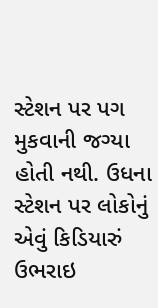સ્ટેશન પર પગ મુકવાની જગ્યા હોતી નથી. ઉધના સ્ટેશન પર લોકોનું એવું કિડિયારું ઉભરાઇ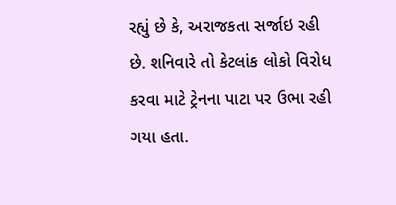રહ્યું છે કે, અરાજકતા સર્જાઇ રહી છે. શનિવારે તો કેટલાંક લોકો વિરોધ કરવા માટે ટ્રેનના પાટા પર ઉભા રહી ગયા હતા.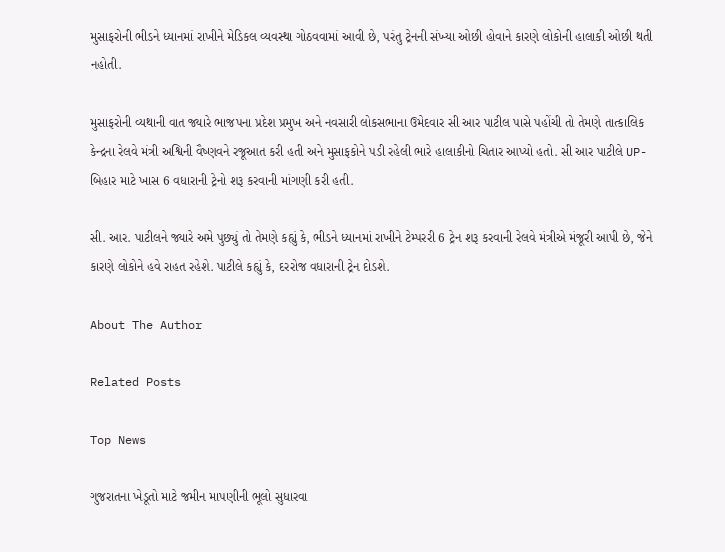મુસાફરોની ભીડને ધ્યાનમાં રાખીને મેડિકલ વ્યવસ્થા ગોઠવવામાં આવી છે, પરંતુ ટ્રેનની સંખ્યા ઓછી હોવાને કારણે લોકોની હાલાકી ઓછી થતી નહોતી.

મુસાફરોની વ્યથાની વાત જ્યારે ભાજપના પ્રદેશ પ્રમુખ અને નવસારી લોકસભાના ઉમેદવાર સી આર પાટીલ પાસે પહોંચી તો તેમણે તાત્કાલિક કેન્દ્રના રેલવે મંત્રી અશ્વિની વૈષ્ણવને રજૂઆત કરી હતી અને મુસાફકોને પડી રહેલી ભારે હાલાકીનો ચિતાર આપ્યો હતો. સી આર પાટીલે UP- બિહાર માટે ખાસ 6 વધારાની ટ્રેનો શરૂ કરવાની માંગણી કરી હતી.

સી. આર. પાટીલને જ્યારે અમે પુછ્યું તો તેમણે કહ્યું કે, ભીડને ધ્યાનમાં રાખીને ટેમ્પરરી 6 ટ્રેન શરૂ કરવાની રેલવે મંત્રીએ મંજૂરી આપી છે, જેને કારણે લોકોને હવે રાહત રહેશે. પાટીલે કહ્યું કે, દરરોજ વધારાની ટ્રેન દોડશે.

About The Author

Related Posts

Top News

ગુજરાતના ખેડૂતો માટે જમીન માપણીની ભૂલો સુધારવા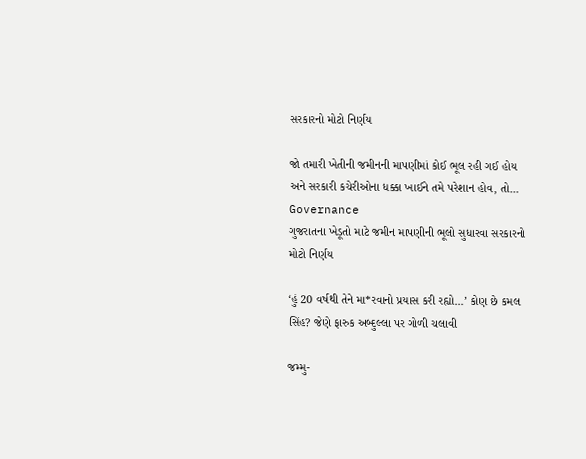સરકારનો મોટો નિર્ણય

જો તમારી ખેતીની જમીનની માપણીમાં કોઈ ભૂલ રહી ગઈ હોય અને સરકારી કચેરીઓના ધક્કા ખાઈને તમે પરેશાન હોવ, તો...
Governance
ગુજરાતના ખેડૂતો માટે જમીન માપણીની ભૂલો સુધારવા સરકારનો મોટો નિર્ણય

‘હું 20 વર્ષથી તેને મા*રવાનો પ્રયાસ કરી રહ્યો...’ કોણ છે કમલ સિંહ? જેણે ફારુક અબ્દુલ્લા પર ગોળી ચલાવી

જમ્મુ-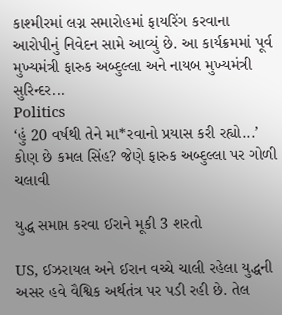કાશ્મીરમાં લગ્ન સમારોહમાં ફાયરિંગ કરવાના આરોપીનું નિવેદન સામે આવ્યું છે. આ કાર્યક્રમમાં પૂર્વ મુખ્યમંત્રી ફારુક અબ્દુલ્લા અને નાયબ મુખ્યમંત્રી સુરિન્દર...
Politics
‘હું 20 વર્ષથી તેને મા*રવાનો પ્રયાસ કરી રહ્યો...’ કોણ છે કમલ સિંહ? જેણે ફારુક અબ્દુલ્લા પર ગોળી ચલાવી

યુદ્ધ સમાપ્ત કરવા ઈરાને મૂકી 3 શરતો

US, ઈઝરાયલ અને ઈરાન વચ્ચે ચાલી રહેલા યુદ્ધની અસર હવે વૈશ્વિક અર્થતંત્ર પર પડી રહી છે. તેલ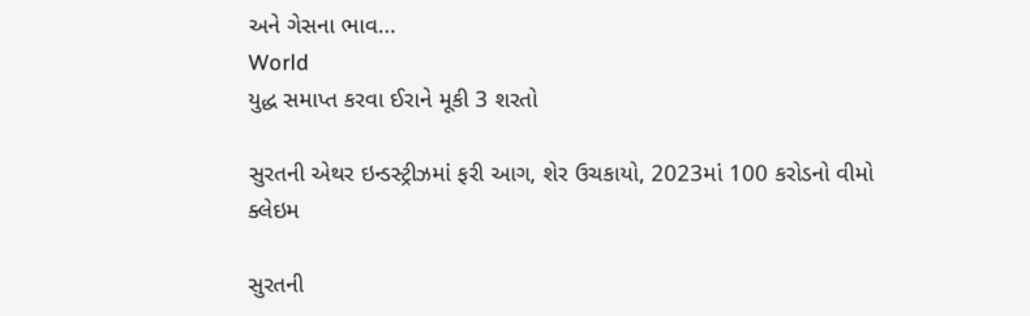અને ગેસના ભાવ...
World
યુદ્ધ સમાપ્ત કરવા ઈરાને મૂકી 3 શરતો

સુરતની એથર ઇન્ડસ્ટ્રીઝમાં ફરી આગ, શેર ઉચકાયો, 2023માં 100 કરોડનો વીમો ક્લેઇમ

સુરતની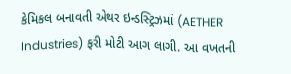કેમિકલ બનાવતી એથર ઇન્ડસ્ટ્રિઝમાં (AETHER Industries) ફરી મોટી આગ લાગી. આ વખતની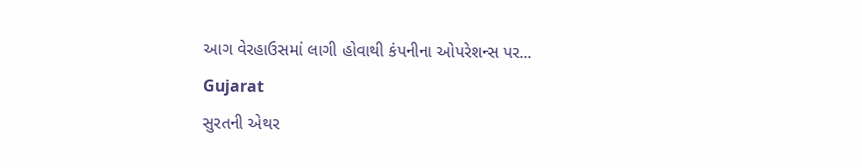આગ વેરહાઉસમાં લાગી હોવાથી કંપનીના ઓપરેશન્સ પર...
Gujarat
સુરતની એથર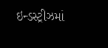ઇન્ડસ્ટ્રીઝમાં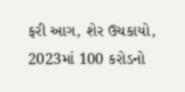ફરી આગ, શેર ઉચકાયો, 2023માં 100 કરોડનો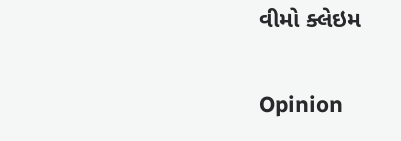વીમો ક્લેઇમ

Opinion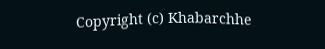Copyright (c) Khabarchhe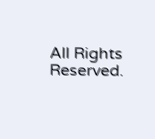All Rights Reserved.